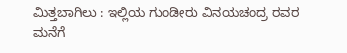ಮಿತ್ತಬಾಗಿಲು : ಇಲ್ಲಿಯ ಗುಂಡೀರು ವಿನಯಚಂದ್ರ ರವರ ಮನೆಗೆ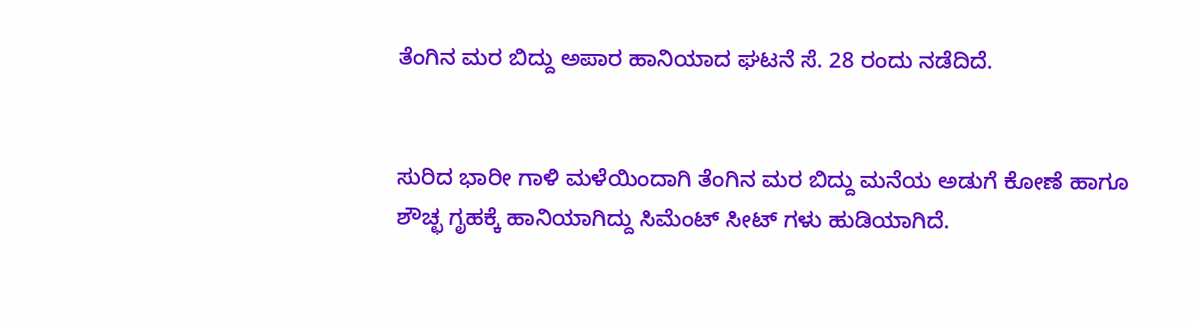ತೆಂಗಿನ ಮರ ಬಿದ್ದು ಅಪಾರ ಹಾನಿಯಾದ ಘಟನೆ ಸೆ. 28 ರಂದು ನಡೆದಿದೆ.


ಸುರಿದ ಭಾರೀ ಗಾಳಿ ಮಳೆಯಿಂದಾಗಿ ತೆಂಗಿನ ಮರ ಬಿದ್ದು ಮನೆಯ ಅಡುಗೆ ಕೋಣೆ ಹಾಗೂ ಶೌಚ್ಛ ಗೃಹಕ್ಕೆ ಹಾನಿಯಾಗಿದ್ದು ಸಿಮೆಂಟ್ ಸೀಟ್ ಗಳು ಹುಡಿಯಾಗಿದೆ.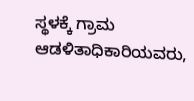ಸ್ಥಳಕ್ಕೆ ಗ್ರಾಮ ಆಡಳಿತಾಧಿಕಾರಿಯವರು,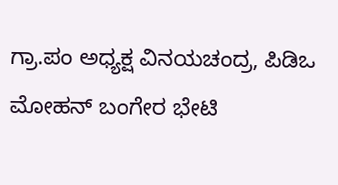ಗ್ರಾ.ಪಂ ಅಧ್ಯಕ್ಷ ವಿನಯಚಂದ್ರ, ಪಿಡಿಒ ಮೋಹನ್ ಬಂಗೇರ ಭೇಟಿ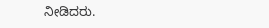ನೀಡಿದರು.